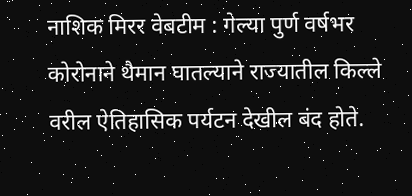नाशिक मिरर वेबटीम : गेल्या पुर्ण वर्षभर कोरोनाने थैमान घातल्याने राज्यातील किल्ले वरील ऐतिहासिक पर्यटन देखील बंद होते.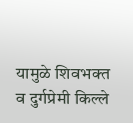यामुळे शिवभक्त व दुर्गप्रेमी किल्ले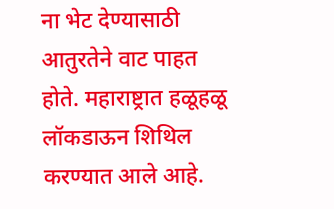ना भेट देण्यासाठी आतुरतेने वाट पाहत होते. महाराष्ट्रात हळूहळू लॉकडाऊन शिथिल करण्यात आले आहे.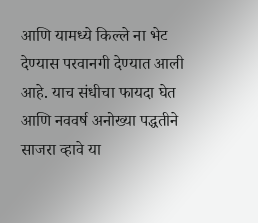आणि यामध्ये किल्ले ना भेट देण्यास परवानगी देण्यात आली आहे. याच संधीचा फायदा घेत आणि नववर्ष अनोख्या पद्धतीने साजरा व्हावे या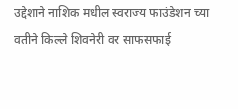उद्देशाने नाशिक मधील स्वराज्य फाउंडेशन च्या वतीने किल्ले शिवनेरी वर साफसफाई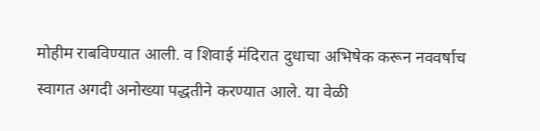मोहीम राबविण्यात आली. व शिवाई मंदिरात दुधाचा अभिषेक करून नववर्षाच स्वागत अगदी अनोख्या पद्धतीने करण्यात आले. या वेळी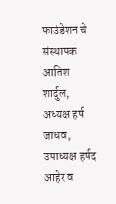फाउंडेशन चे संस्थापक आतिश शार्दुल, अध्यक्ष हर्ष जाधव, उपाध्यक्ष हर्षद आहेर व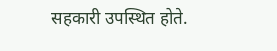सहकारी उपस्थित होते.